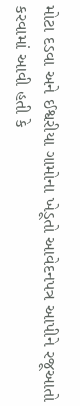મોટા દડવા અને ઈશ્વરીયા ગામોના ખેડૂતો આવેદનપત્ર આપીને રજૂઆતો કરવામાં આવી હતી કે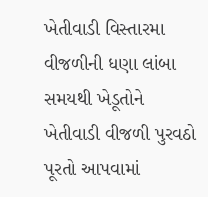ખેતીવાડી વિસ્તારમા વીજળીની ધણા લાંબા સમયથી ખેડૂતોને ખેતીવાડી વીજળી પુરવઠો પૂરતો આપવામાં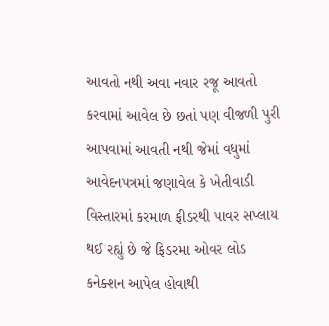આવતો નથી અવા નવાર રજૂ આવતો કરવામાં આવેલ છે છતાં પણ વીજળી પુરી આપવામાં આવતી નથી જેમાં વધુમાં આવેદનપત્રમાં જણાવેલ કે ખેતીવાડી વિસ્તારમાં કરમાળ ફીડરથી પાવર સપ્લાય થઈ રહ્યું છે જે ફિડરમા ઓવર લોડ કનેક્શન આપેલ હોવાથી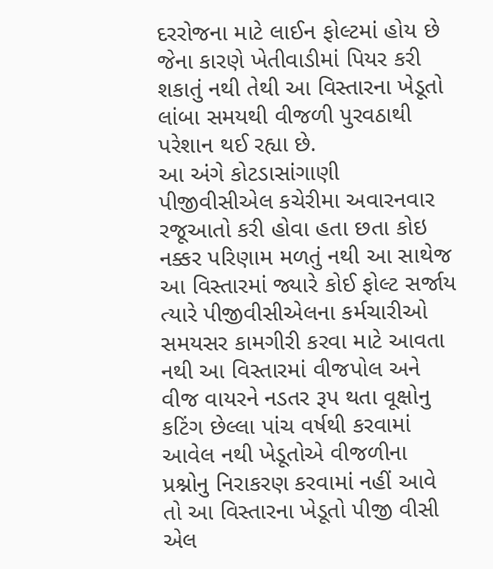દરરોજના માટે લાઈન ફોલ્ટમાં હોય છે જેના કારણે ખેતીવાડીમાં પિયર કરી શકાતું નથી તેથી આ વિસ્તારના ખેડૂતો લાંબા સમયથી વીજળી પુરવઠાથી પરેશાન થઈ રહ્યા છે.
આ અંગે કોટડાસાંગાણી પીજીવીસીએલ કચેરીમા અવારનવાર રજૂઆતો કરી હોવા હતા છતા કોઇ નક્કર પરિણામ મળતું નથી આ સાથેજ આ વિસ્તારમાં જ્યારે કોઈ ફોલ્ટ સર્જાય ત્યારે પીજીવીસીએલના કર્મચારીઓ સમયસર કામગીરી કરવા માટે આવતા નથી આ વિસ્તારમાં વીજપોલ અને વીજ વાયરને નડતર રૂપ થતા વૂક્ષોનુ કટિંગ છેલ્લા પાંચ વર્ષથી કરવામાં આવેલ નથી ખેડૂતોએ વીજળીના પ્રશ્નોનુ નિરાકરણ કરવામાં નહીં આવે તો આ વિસ્તારના ખેડૂતો પીજી વીસી એલ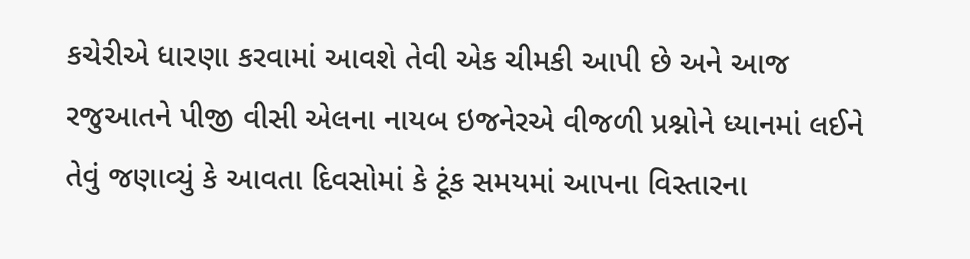કચેરીએ ધારણા કરવામાં આવશે તેવી એક ચીમકી આપી છે અને આજ રજુઆતને પીજી વીસી એલના નાયબ ઇજનેરએ વીજળી પ્રશ્નોને ધ્યાનમાં લઈને તેવું જણાવ્યું કે આવતા દિવસોમાં કે ટૂંક સમયમાં આપના વિસ્તારના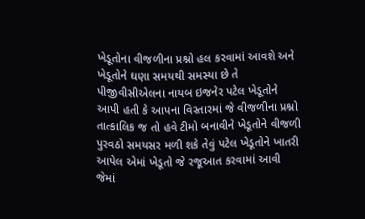ખેડૂતોના વીજળીના પ્રશ્નો હલ કરવામાં આવશે અને ખેડૂતોને ઘણા સમયથી સમસ્યા છે તે પીજીવીસીએલના નાયબ ઇજનેર પટેલ ખેડૂતોને આપી હતી કે આપના વિસ્તારમાં જે વીજળીના પ્રશ્નો તાત્કાલિક જ તો હવે ટીમો બનાવીને ખેડૂતોને વીજળી પુરવઠો સમયસર મળી શકે તેવું પટેલ ખેડૂતોને ખાતરી આપેલ એમાં ખેડૂતો જે રજૂઆત કરવામાં આવી જેમાં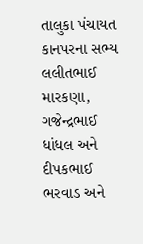તાલુકા પંચાયત કાનપરના સભ્ય લલીતભાઈ મારકણા, ગજેન્દ્રભાઈ ધાંધલ અને દીપકભાઈ ભરવાડ અને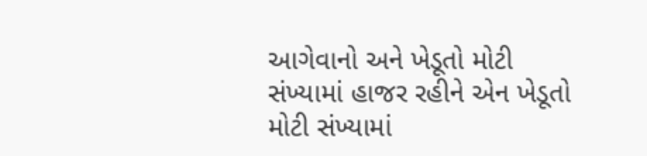આગેવાનો અને ખેડૂતો મોટી સંખ્યામાં હાજર રહીને એન ખેડૂતો મોટી સંખ્યામાં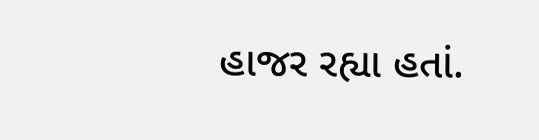હાજર રહ્યા હતાં.